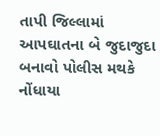તાપી જિલ્લામાં આપઘાતના બે જુદાજુદા બનાવો પોલીસ મથકે નોંધાયા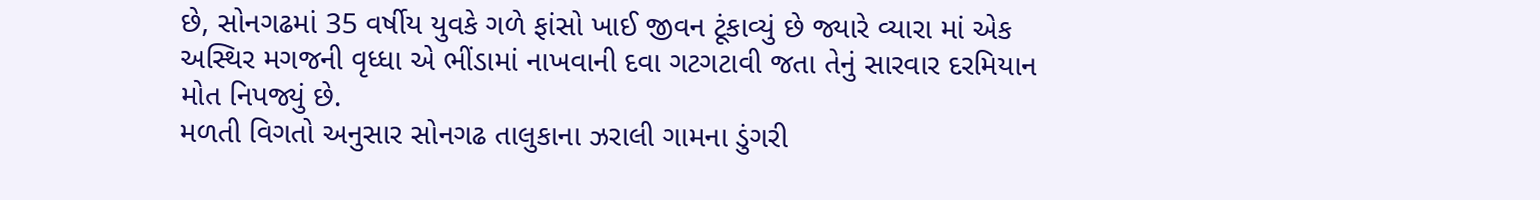છે, સોનગઢમાં 35 વર્ષીય યુવકે ગળે ફાંસો ખાઈ જીવન ટૂંકાવ્યું છે જ્યારે વ્યારા માં એક અસ્થિર મગજની વૃધ્ધા એ ભીંડામાં નાખવાની દવા ગટગટાવી જતા તેનું સારવાર દરમિયાન મોત નિપજ્યું છે.
મળતી વિગતો અનુસાર સોનગઢ તાલુકાના ઝરાલી ગામના ડુંગરી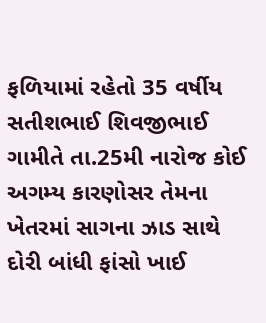ફળિયામાં રહેતો 35 વર્ષીય સતીશભાઈ શિવજીભાઈ ગામીતે તા.25મી નારોજ કોઈ અગમ્ય કારણોસર તેમના ખેતરમાં સાગના ઝાડ સાથે દોરી બાંધી ફાંસો ખાઈ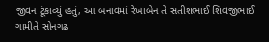જીવન ટૂંકાવ્યું હતું, આ બનાવમાં રેખાબેન તે સતીશભાઈ શિવજીભાઈ ગામીતે સોનગઢ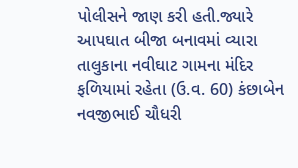પોલીસને જાણ કરી હતી.જ્યારે આપઘાત બીજા બનાવમાં વ્યારા તાલુકાના નવીઘાટ ગામના મંદિર ફળિયામાં રહેતા (ઉ.વ. 60) કંછાબેન નવજીભાઈ ચૌધરી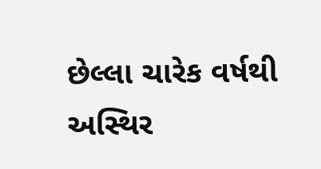છેલ્લા ચારેક વર્ષથી અસ્થિર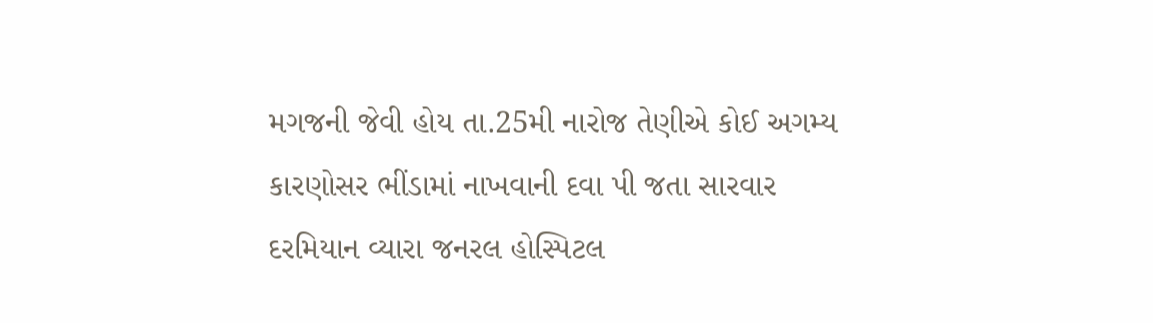મગજની જેવી હોય તા.25મી નારોજ તેણીએ કોઈ અગમ્ય કારણોસર ભીંડામાં નાખવાની દવા પી જતા સારવાર દરમિયાન વ્યારા જનરલ હોસ્પિટલ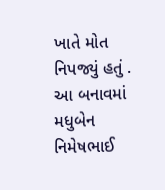ખાતે મોત નિપજ્યું હતું . આ બનાવમાં મધુબેન નિમેષભાઈ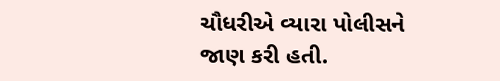ચૌધરીએ વ્યારા પોલીસને જાણ કરી હતી.